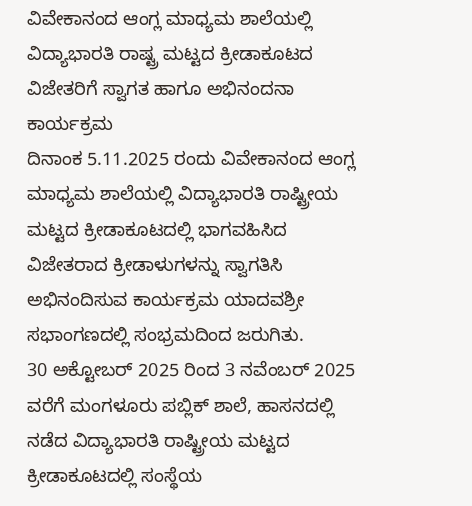ವಿವೇಕಾನಂದ ಆಂಗ್ಲ ಮಾಧ್ಯಮ ಶಾಲೆಯಲ್ಲಿ ವಿದ್ಯಾಭಾರತಿ ರಾಷ್ಟ್ರ ಮಟ್ಟದ ಕ್ರೀಡಾಕೂಟದ ವಿಜೇತರಿಗೆ ಸ್ವಾಗತ ಹಾಗೂ ಅಭಿನಂದನಾ ಕಾರ್ಯಕ್ರಮ
ದಿನಾಂಕ 5.11.2025 ರಂದು ವಿವೇಕಾನಂದ ಆಂಗ್ಲ ಮಾಧ್ಯಮ ಶಾಲೆಯಲ್ಲಿ ವಿದ್ಯಾಭಾರತಿ ರಾಷ್ಟ್ರೀಯ ಮಟ್ಟದ ಕ್ರೀಡಾಕೂಟದಲ್ಲಿ ಭಾಗವಹಿಸಿದ ವಿಜೇತರಾದ ಕ್ರೀಡಾಳುಗಳನ್ನು ಸ್ವಾಗತಿಸಿ ಅಭಿನಂದಿಸುವ ಕಾರ್ಯಕ್ರಮ ಯಾದವಶ್ರೀ ಸಭಾಂಗಣದಲ್ಲಿ ಸಂಭ್ರಮದಿಂದ ಜರುಗಿತು.
30 ಅಕ್ಟೋಬರ್ 2025 ರಿಂದ 3 ನವೆಂಬರ್ 2025 ವರೆಗೆ ಮಂಗಳೂರು ಪಬ್ಲಿಕ್ ಶಾಲೆ, ಹಾಸನದಲ್ಲಿ ನಡೆದ ವಿದ್ಯಾಭಾರತಿ ರಾಷ್ಟ್ರೀಯ ಮಟ್ಟದ ಕ್ರೀಡಾಕೂಟದಲ್ಲಿ ಸಂಸ್ಥೆಯ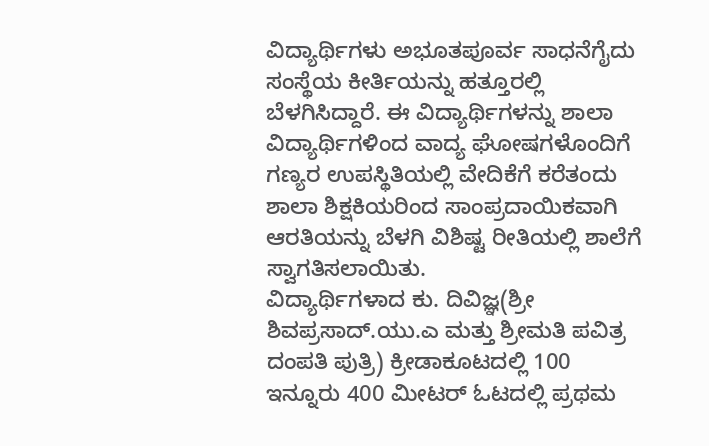ವಿದ್ಯಾರ್ಥಿಗಳು ಅಭೂತಪೂರ್ವ ಸಾಧನೆಗೈದು ಸಂಸ್ಥೆಯ ಕೀರ್ತಿಯನ್ನು ಹತ್ತೂರಲ್ಲಿ ಬೆಳಗಿಸಿದ್ದಾರೆ. ಈ ವಿದ್ಯಾರ್ಥಿಗಳನ್ನು ಶಾಲಾ ವಿದ್ಯಾರ್ಥಿಗಳಿಂದ ವಾದ್ಯ ಘೋಷಗಳೊಂದಿಗೆ ಗಣ್ಯರ ಉಪಸ್ಥಿತಿಯಲ್ಲಿ ವೇದಿಕೆಗೆ ಕರೆತಂದು ಶಾಲಾ ಶಿಕ್ಷಕಿಯರಿಂದ ಸಾಂಪ್ರದಾಯಿಕವಾಗಿ ಆರತಿಯನ್ನು ಬೆಳಗಿ ವಿಶಿಷ್ಟ ರೀತಿಯಲ್ಲಿ ಶಾಲೆಗೆ ಸ್ವಾಗತಿಸಲಾಯಿತು.
ವಿದ್ಯಾರ್ಥಿಗಳಾದ ಕು. ದಿವಿಜ್ಞ(ಶ್ರೀ ಶಿವಪ್ರಸಾದ್.ಯು.ಎ ಮತ್ತು ಶ್ರೀಮತಿ ಪವಿತ್ರ ದಂಪತಿ ಪುತ್ರಿ) ಕ್ರೀಡಾಕೂಟದಲ್ಲಿ 100 ಇನ್ನೂರು 400 ಮೀಟರ್ ಓಟದಲ್ಲಿ ಪ್ರಥಮ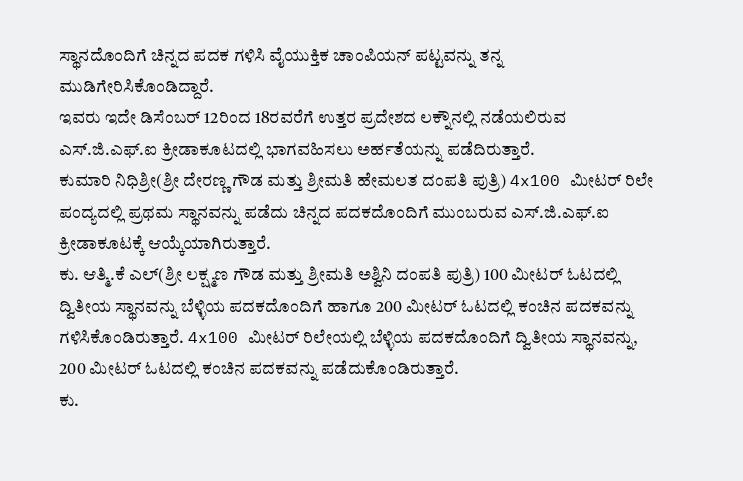ಸ್ಥಾನದೊಂದಿಗೆ ಚಿನ್ನದ ಪದಕ ಗಳಿಸಿ ವೈಯುಕ್ತಿಕ ಚಾಂಪಿಯನ್ ಪಟ್ಟವನ್ನು ತನ್ನ ಮುಡಿಗೇರಿಸಿಕೊಂಡಿದ್ದಾರೆ.
ಇವರು ಇದೇ ಡಿಸೆಂಬರ್ 12ರಿಂದ 18ರವರೆಗೆ ಉತ್ತರ ಪ್ರದೇಶದ ಲಕ್ನೌನಲ್ಲಿ ನಡೆಯಲಿರುವ ಎಸ್.ಜಿ.ಎಫ್.ಐ ಕ್ರೀಡಾಕೂಟದಲ್ಲಿ ಭಾಗವಹಿಸಲು ಅರ್ಹತೆಯನ್ನು ಪಡೆದಿರುತ್ತಾರೆ.
ಕುಮಾರಿ ನಿಧಿಶ್ರೀ(ಶ್ರೀ ದೇರಣ್ಣ ಗೌಡ ಮತ್ತು ಶ್ರೀಮತಿ ಹೇಮಲತ ದಂಪತಿ ಪುತ್ರಿ) 4x100 ಮೀಟರ್ ರಿಲೇ ಪಂದ್ಯದಲ್ಲಿ ಪ್ರಥಮ ಸ್ಥಾನವನ್ನು ಪಡೆದು ಚಿನ್ನದ ಪದಕದೊಂದಿಗೆ ಮುಂಬರುವ ಎಸ್.ಜಿ.ಎಫ್.ಐ ಕ್ರೀಡಾಕೂಟಕ್ಕೆ ಆಯ್ಕೆಯಾಗಿರುತ್ತಾರೆ.
ಕು. ಆತ್ಮಿ.ಕೆ ಎಲ್(ಶ್ರೀ ಲಕ್ಷ್ಮಣ ಗೌಡ ಮತ್ತು ಶ್ರೀಮತಿ ಅಶ್ವಿನಿ ದಂಪತಿ ಪುತ್ರಿ) 100 ಮೀಟರ್ ಓಟದಲ್ಲಿ ದ್ವಿತೀಯ ಸ್ಥಾನವನ್ನು ಬೆಳ್ಳಿಯ ಪದಕದೊಂದಿಗೆ ಹಾಗೂ 200 ಮೀಟರ್ ಓಟದಲ್ಲಿ ಕಂಚಿನ ಪದಕವನ್ನು ಗಳಿಸಿಕೊಂಡಿರುತ್ತಾರೆ. 4x100 ಮೀಟರ್ ರಿಲೇಯಲ್ಲಿ ಬೆಳ್ಳಿಯ ಪದಕದೊಂದಿಗೆ ದ್ವಿತೀಯ ಸ್ಥಾನವನ್ನು, 200 ಮೀಟರ್ ಓಟದಲ್ಲಿ ಕಂಚಿನ ಪದಕವನ್ನು ಪಡೆದುಕೊಂಡಿರುತ್ತಾರೆ.
ಕು.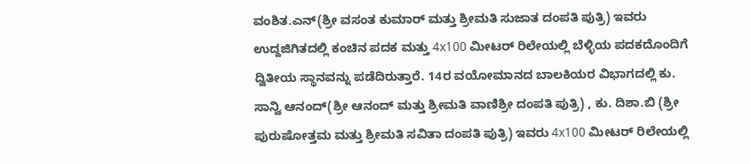ವಂಶಿತ.ಎನ್(ಶ್ರೀ ವಸಂತ ಕುಮಾರ್ ಮತ್ತು ಶ್ರೀಮತಿ ಸುಜಾತ ದಂಪತಿ ಪುತ್ರಿ) ಇವರು ಉದ್ದಜಿಗಿತದಲ್ಲಿ ಕಂಚಿನ ಪದಕ ಮತ್ತು 4x100 ಮೀಟರ್ ರಿಲೇಯಲ್ಲಿ ಬೆಳ್ಳಿಯ ಪದಕದೊಂದಿಗೆ ದ್ವಿತೀಯ ಸ್ಥಾನವನ್ನು ಪಡೆದಿರುತ್ತಾರೆ. 14ರ ವಯೋಮಾನದ ಬಾಲಕಿಯರ ವಿಭಾಗದಲ್ಲಿ ಕು. ಸಾನ್ವಿ ಆನಂದ್(ಶ್ರೀ ಆನಂದ್ ಮತ್ತು ಶ್ರೀಮತಿ ವಾಣಿಶ್ರೀ ದಂಪತಿ ಪುತ್ರಿ) , ಕು. ದಿಶಾ.ಬಿ (ಶ್ರೀ ಪುರುಷೋತ್ತಮ ಮತ್ತು ಶ್ರೀಮತಿ ಸವಿತಾ ದಂಪತಿ ಪುತ್ರಿ) ಇವರು 4x100 ಮೀಟರ್ ರಿಲೇಯಲ್ಲಿ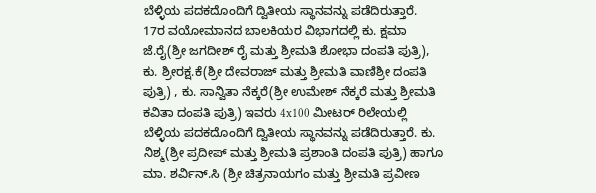ಬೆಳ್ಳಿಯ ಪದಕದೊಂದಿಗೆ ದ್ವಿತೀಯ ಸ್ಥಾನವನ್ನು ಪಡೆದಿರುತ್ತಾರೆ.
17ರ ವಯೋಮಾನದ ಬಾಲಕಿಯರ ವಿಭಾಗದಲ್ಲಿ ಕು. ಕ್ಷಮಾ ಜೆ.ರೈ(ಶ್ರೀ ಜಗದೀಶ್ ರೈ ಮತ್ತು ಶ್ರೀಮತಿ ಶೋಭಾ ದಂಪತಿ ಪುತ್ರಿ), ಕು. ಶ್ರೀರಕ್ಷ.ಕೆ(ಶ್ರೀ ದೇವರಾಜ್ ಮತ್ತು ಶ್ರೀಮತಿ ವಾಣಿಶ್ರೀ ದಂಪತಿ ಪುತ್ರಿ) , ಕು. ಸಾನ್ವಿತಾ ನೆಕ್ಕರೆ(ಶ್ರೀ ಉಮೇಶ್ ನೆಕ್ಕರೆ ಮತ್ತು ಶ್ರೀಮತಿ ಕವಿತಾ ದಂಪತಿ ಪುತ್ರಿ) ಇವರು 4x100 ಮೀಟರ್ ರಿಲೇಯಲ್ಲಿ ಬೆಳ್ಳಿಯ ಪದಕದೊಂದಿಗೆ ದ್ವಿತೀಯ ಸ್ಥಾನವನ್ನು ಪಡೆದಿರುತ್ತಾರೆ. ಕು. ನಿಶ್ಮ(ಶ್ರೀ ಪ್ರದೀಪ್ ಮತ್ತು ಶ್ರೀಮತಿ ಪ್ರಶಾಂತಿ ದಂಪತಿ ಪುತ್ರಿ) ಹಾಗೂ ಮಾ. ಶರ್ವಿನ್.ಸಿ (ಶ್ರೀ ಚಿತ್ರನಾಯಗಂ ಮತ್ತು ಶ್ರೀಮತಿ ಪ್ರವೀಣ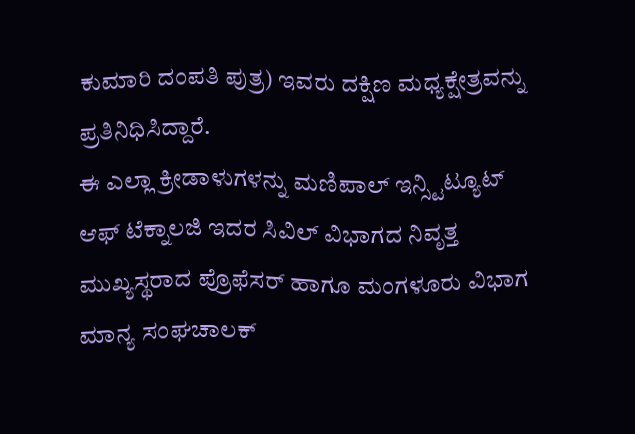ಕುಮಾರಿ ದಂಪತಿ ಪುತ್ರ) ಇವರು ದಕ್ಷಿಣ ಮಧ್ಯಕ್ಷೇತ್ರವನ್ನು ಪ್ರತಿನಿಧಿಸಿದ್ದಾರೆ.
ಈ ಎಲ್ಲಾ ಕ್ರೀಡಾಳುಗಳನ್ನು ಮಣಿಪಾಲ್ ಇನ್ಸ್ಟಿಟ್ಯೂಟ್ ಆಫ್ ಟೆಕ್ನಾಲಜಿ ಇದರ ಸಿವಿಲ್ ವಿಭಾಗದ ನಿವೃತ್ತ ಮುಖ್ಯಸ್ಥರಾದ ಪ್ರೊಫೆಸರ್ ಹಾಗೂ ಮಂಗಳೂರು ವಿಭಾಗ ಮಾನ್ಯ ಸಂಘಚಾಲಕ್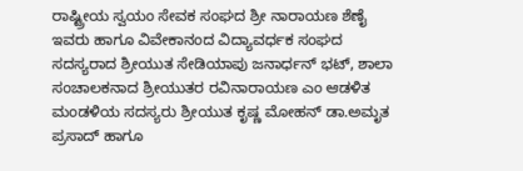ರಾಷ್ಟ್ರೀಯ ಸ್ವಯಂ ಸೇವಕ ಸಂಘದ ಶ್ರೀ ನಾರಾಯಣ ಶೆಣೈ ಇವರು ಹಾಗೂ ವಿವೇಕಾನಂದ ವಿದ್ಯಾವರ್ಧಕ ಸಂಘದ ಸದಸ್ಯರಾದ ಶ್ರೀಯುತ ಸೇಡಿಯಾಪು ಜನಾರ್ಧನ್ ಭಟ್, ಶಾಲಾ ಸಂಚಾಲಕನಾದ ಶ್ರೀಯುತರ ರವಿನಾರಾಯಣ ಎಂ ಆಡಳಿತ ಮಂಡಳಿಯ ಸದಸ್ಯರು ಶ್ರೀಯುತ ಕೃಷ್ಣ ಮೋಹನ್ ಡಾ.ಅಮೃತ ಪ್ರಸಾದ್ ಹಾಗೂ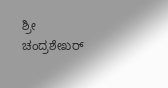ಶ್ರೀ ಚಂದ್ರಶೇಖರ್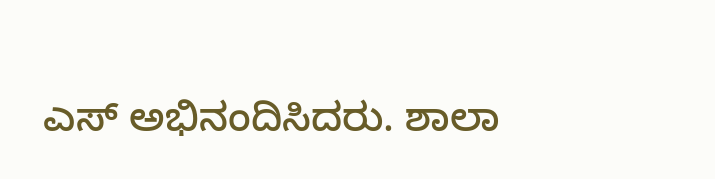ಎಸ್ ಅಭಿನಂದಿಸಿದರು. ಶಾಲಾ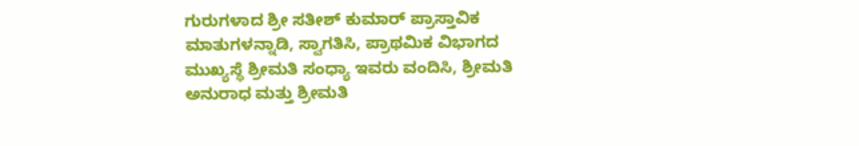ಗುರುಗಳಾದ ಶ್ರೀ ಸತೀಶ್ ಕುಮಾರ್ ಪ್ರಾಸ್ತಾವಿಕ ಮಾತುಗಳನ್ನಾಡಿ, ಸ್ವಾಗತಿಸಿ, ಪ್ರಾಥಮಿಕ ವಿಭಾಗದ ಮುಖ್ಯಸ್ಥೆ ಶ್ರೀಮತಿ ಸಂಧ್ಯಾ ಇವರು ವಂದಿಸಿ, ಶ್ರೀಮತಿ ಅನುರಾಧ ಮತ್ತು ಶ್ರೀಮತಿ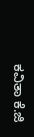ಕವಿತಾ ಕೆ.ಜಿ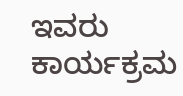ಇವರು ಕಾರ್ಯಕ್ರಮ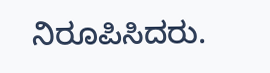ನಿರೂಪಿಸಿದರು.